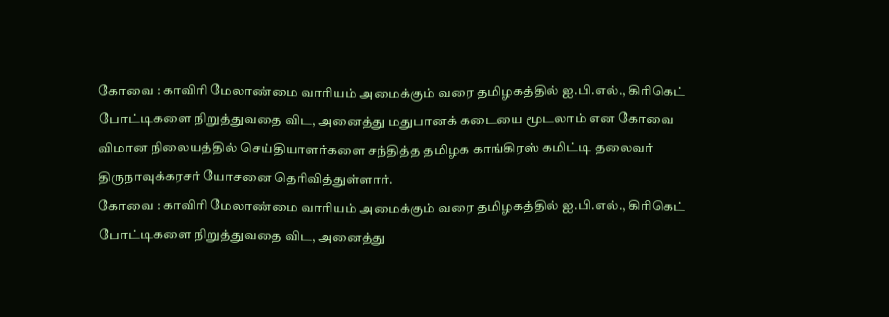கோவை : காவிரி மேலாண்மை வாரியம் அமைக்கும் வரை தமிழகத்தில் ஐ.பி.எல்., கிரிகெட் போட்டிகளை நிறுத்துவதை விட, அனைத்து மதுபானக் கடையை மூடலாம் என கோவை விமான நிலையத்தில் செய்தியாளர்களை சந்தித்த தமிழக காங்கிரஸ் கமிட்டி தலைவர் திருநாவுக்கரசர் யோசனை தெரிவித்துள்ளார்.
கோவை : காவிரி மேலாண்மை வாரியம் அமைக்கும் வரை தமிழகத்தில் ஐ.பி.எல்., கிரிகெட் போட்டிகளை நிறுத்துவதை விட, அனைத்து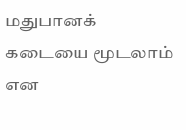மதுபானக் கடையை மூடலாம் என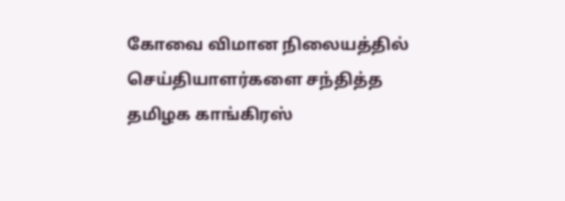கோவை விமான நிலையத்தில் செய்தியாளர்களை சந்தித்த தமிழக காங்கிரஸ்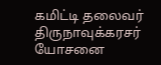கமிட்டி தலைவர் திருநாவுக்கரசர் யோசனை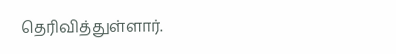தெரிவித்துள்ளார்.